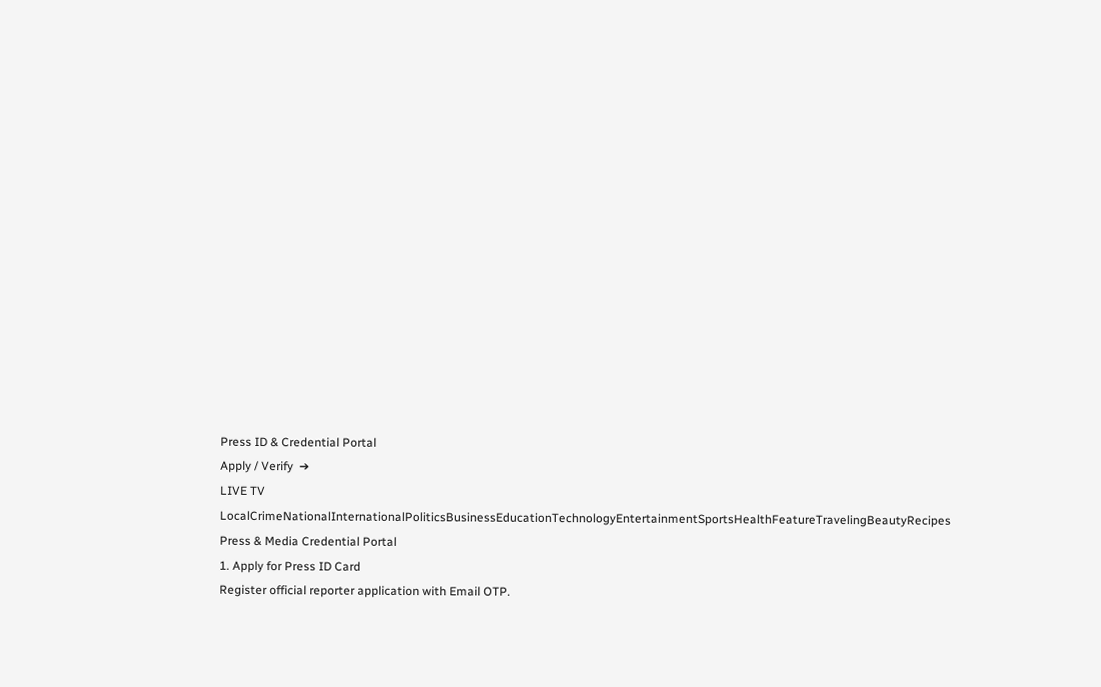Press ID & Credential Portal
Apply / Verify  ➔
LIVE TV LocalCrimeNationalInternationalPoliticsBusinessEducationTechnologyEntertainmentSportsHealthFeatureTravelingBeautyRecipes
Press & Media Credential Portal
1. Apply for Press ID Card
Register official reporter application with Email OTP.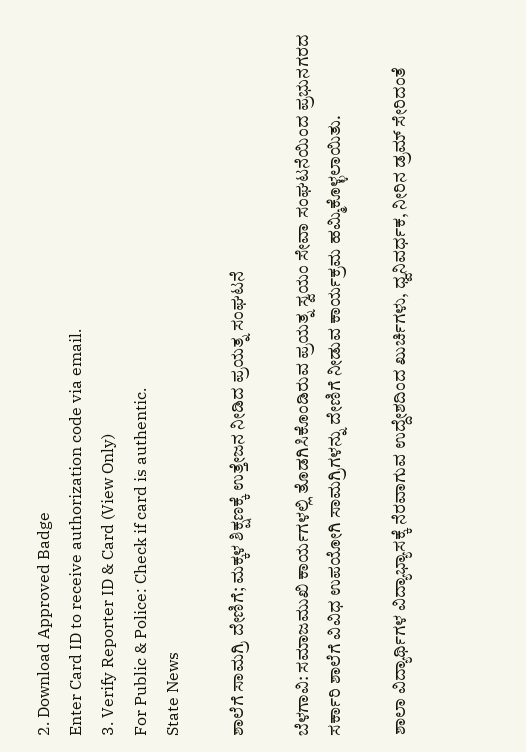2. Download Approved Badge
Enter Card ID to receive authorization code via email.
3. Verify Reporter ID & Card (View Only)
For Public & Police: Check if card is authentic.
State News

ಶಾಲೆಗೆ ಸಾಮಗ್ರಿ ದೇಣಿಗೆ; ಮಕ್ಕಳ ಶಿಕ್ಷಣಕ್ಕೆ ಉತ್ತೇಜನ ನೀಡಿದ ಪ್ರಯತ್ನ ಸಂಘಟನೆ

ಬೆಳಗಾವಿ: ಸಮಾಜಮುಖಿ ಕಾರ್ಯಗಳಲ್ಲಿ ತೊಡಗಿಸಿಕೊಂಡಿರುವ ಪ್ರಯತ್ನ ಸ್ವಯಂ ಸೇವಾ ಸಂಘಟನೆಯಿಂದ ಪ್ರಭುನಗರದ ಸರ್ಕಾರಿ ಶಾಲೆಗೆ ವಿವಿಧ ಉಪಯೋಗಿ ಸಾಮಗ್ರಿಗಳನ್ನು ದೇಣಿಗೆ ನೀಡುವ ಕಾರ್ಯಕ್ರಮ ಹಮ್ಮಿಕೊಳ್ಳಲಾಯಿತು.

ಶಾಲಾ ವಿದ್ಯಾರ್ಥಿಗಳ ವಿದ್ಯಾಭ್ಯಾಸಕ್ಕೆ ನೆರವಾಗುವ ಉದ್ದೇಶದಿಂದ ಖುರ್ಚಿಗಳು, ಧ್ವನಿವರ್ಧಕ, ನೀರಿನ ಡ್ರಮ್ ಸೇರಿದಂತೆ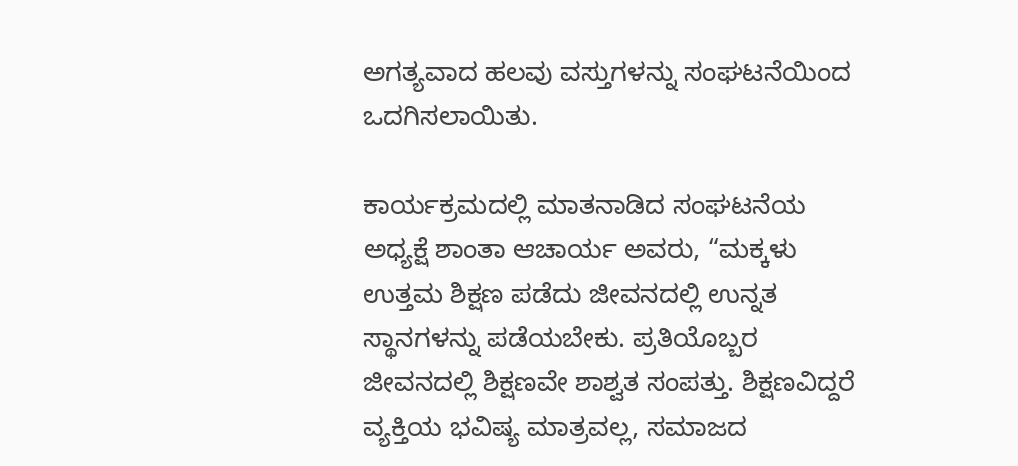ಅಗತ್ಯವಾದ ಹಲವು ವಸ್ತುಗಳನ್ನು ಸಂಘಟನೆಯಿಂದ ಒದಗಿಸಲಾಯಿತು.

ಕಾರ್ಯಕ್ರಮದಲ್ಲಿ ಮಾತನಾಡಿದ ಸಂಘಟನೆಯ ಅಧ್ಯಕ್ಷೆ ಶಾಂತಾ ಆಚಾರ್ಯ ಅವರು, “ಮಕ್ಕಳು ಉತ್ತಮ ಶಿಕ್ಷಣ ಪಡೆದು ಜೀವನದಲ್ಲಿ ಉನ್ನತ ಸ್ಥಾನಗಳನ್ನು ಪಡೆಯಬೇಕು. ಪ್ರತಿಯೊಬ್ಬರ ಜೀವನದಲ್ಲಿ ಶಿಕ್ಷಣವೇ ಶಾಶ್ವತ ಸಂಪತ್ತು. ಶಿಕ್ಷಣವಿದ್ದರೆ ವ್ಯಕ್ತಿಯ ಭವಿಷ್ಯ ಮಾತ್ರವಲ್ಲ, ಸಮಾಜದ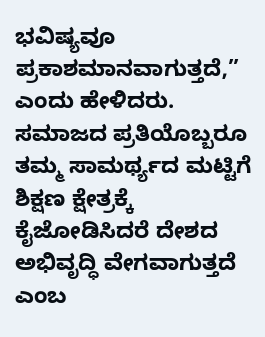ಭವಿಷ್ಯವೂ ಪ್ರಕಾಶಮಾನವಾಗುತ್ತದೆ,” ಎಂದು ಹೇಳಿದರು. ಸಮಾಜದ ಪ್ರತಿಯೊಬ್ಬರೂ ತಮ್ಮ ಸಾಮರ್ಥ್ಯದ ಮಟ್ಟಿಗೆ ಶಿಕ್ಷಣ ಕ್ಷೇತ್ರಕ್ಕೆ ಕೈಜೋಡಿಸಿದರೆ ದೇಶದ ಅಭಿವೃದ್ಧಿ ವೇಗವಾಗುತ್ತದೆ ಎಂಬ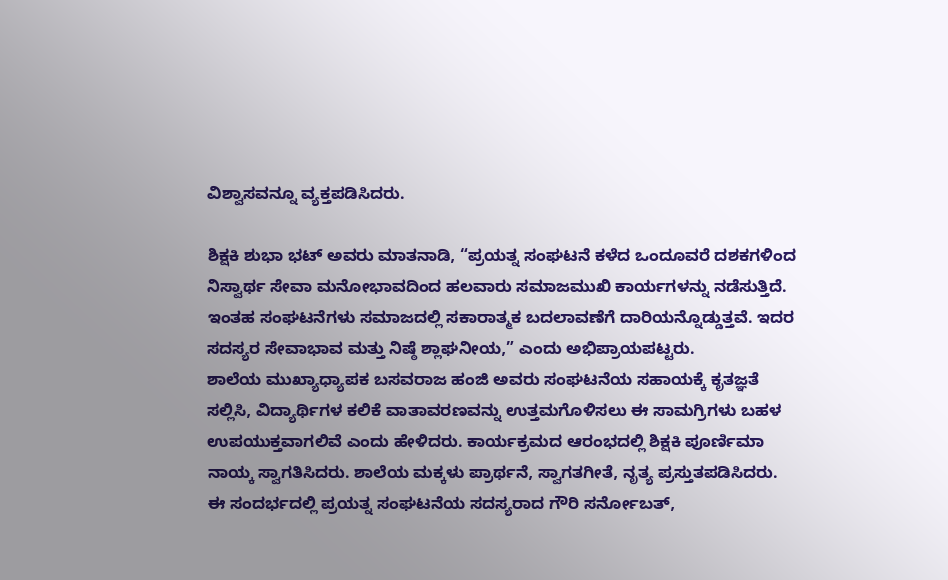ವಿಶ್ವಾಸವನ್ನೂ ವ್ಯಕ್ತಪಡಿಸಿದರು.

ಶಿಕ್ಷಕಿ ಶುಭಾ ಭಟ್ ಅವರು ಮಾತನಾಡಿ, “ಪ್ರಯತ್ನ ಸಂಘಟನೆ ಕಳೆದ ಒಂದೂವರೆ ದಶಕಗಳಿಂದ ನಿಸ್ವಾರ್ಥ ಸೇವಾ ಮನೋಭಾವದಿಂದ ಹಲವಾರು ಸಮಾಜಮುಖಿ ಕಾರ್ಯಗಳನ್ನು ನಡೆಸುತ್ತಿದೆ. ಇಂತಹ ಸಂಘಟನೆಗಳು ಸಮಾಜದಲ್ಲಿ ಸಕಾರಾತ್ಮಕ ಬದಲಾವಣೆಗೆ ದಾರಿಯನ್ನೊಡ್ಡುತ್ತವೆ. ಇದರ ಸದಸ್ಯರ ಸೇವಾಭಾವ ಮತ್ತು ನಿಷ್ಠೆ ಶ್ಲಾಘನೀಯ,” ಎಂದು ಅಭಿಪ್ರಾಯಪಟ್ಟರು.
ಶಾಲೆಯ ಮುಖ್ಯಾಧ್ಯಾಪಕ ಬಸವರಾಜ ಹಂಜಿ ಅವರು ಸಂಘಟನೆಯ ಸಹಾಯಕ್ಕೆ ಕೃತಜ್ಞತೆ ಸಲ್ಲಿಸಿ, ವಿದ್ಯಾರ್ಥಿಗಳ ಕಲಿಕೆ ವಾತಾವರಣವನ್ನು ಉತ್ತಮಗೊಳಿಸಲು ಈ ಸಾಮಗ್ರಿಗಳು ಬಹಳ ಉಪಯುಕ್ತವಾಗಲಿವೆ ಎಂದು ಹೇಳಿದರು. ಕಾರ್ಯಕ್ರಮದ ಆರಂಭದಲ್ಲಿ ಶಿಕ್ಷಕಿ ಪೂರ್ಣಿಮಾ ನಾಯ್ಕ ಸ್ವಾಗತಿಸಿದರು. ಶಾಲೆಯ ಮಕ್ಕಳು ಪ್ರಾರ್ಥನೆ, ಸ್ವಾಗತಗೀತೆ, ನೃತ್ಯ ಪ್ರಸ್ತುತಪಡಿಸಿದರು.
ಈ ಸಂದರ್ಭದಲ್ಲಿ ಪ್ರಯತ್ನ ಸಂಘಟನೆಯ ಸದಸ್ಯರಾದ ಗೌರಿ ಸರ್ನೋಬತ್,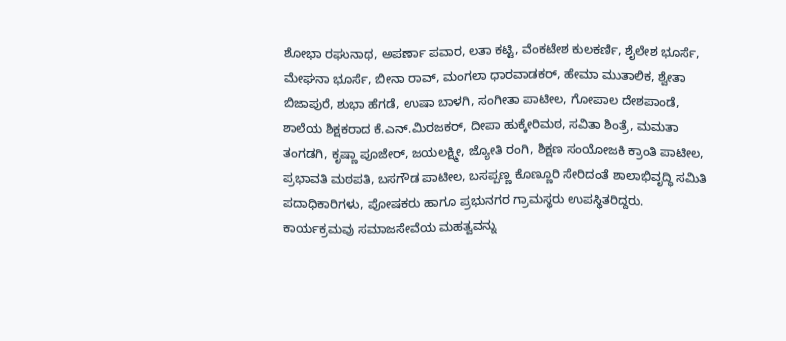ಶೋಭಾ ರಘುನಾಥ, ಅಪರ್ಣಾ ಪವಾರ, ಲತಾ ಕಟ್ಟಿ, ವೆಂಕಟೇಶ ಕುಲಕರ್ಣಿ, ಶೈಲೇಶ ಭೂರ್ಸೆ, ಮೇಘನಾ ಭೂರ್ಸೆ, ಬೀನಾ ರಾವ್, ಮಂಗಲಾ ಧಾರವಾಡಕರ್, ಹೇಮಾ ಮುತಾಲಿಕ, ಶ್ವೇತಾ ಬಿಜಾಪುರೆ, ಶುಭಾ ಹೆಗಡೆ, ಉಷಾ ಬಾಳಗಿ, ಸಂಗೀತಾ ಪಾಟೀಲ, ಗೋಪಾಲ ದೇಶಪಾಂಡೆ, ಶಾಲೆಯ ಶಿಕ್ಷಕರಾದ ಕೆ.ಎನ್.ಮಿರಜಕರ್, ದೀಪಾ ಹುಕ್ಕೇರಿಮಠ, ಸವಿತಾ ಶಿಂತ್ರೆ, ಮಮತಾ ತಂಗಡಗಿ, ಕೃಷ್ಣಾ ಪೂಜೇರ್, ಜಯಲಕ್ಷ್ಮೀ, ಜ್ಯೋತಿ ರಂಗಿ, ಶಿಕ್ಷಣ ಸಂಯೋಜಕಿ ಕ್ರಾಂತಿ ಪಾಟೀಲ, ಪ್ರಭಾವತಿ ಮಠಪತಿ, ಬಸಗೌಡ ಪಾಟೀಲ, ಬಸಪ್ಪಣ್ಣ ಕೊಣ್ಣೂರಿ ಸೇರಿದಂತೆ ಶಾಲಾಭಿವೃದ್ಧಿ ಸಮಿತಿ ಪದಾಧಿಕಾರಿಗಳು, ಪೋಷಕರು ಹಾಗೂ ಪ್ರಭುನಗರ ಗ್ರಾಮಸ್ಥರು ಉಪಸ್ಥಿತರಿದ್ದರು. ಕಾರ್ಯಕ್ರಮವು ಸಮಾಜಸೇವೆಯ ಮಹತ್ವವನ್ನು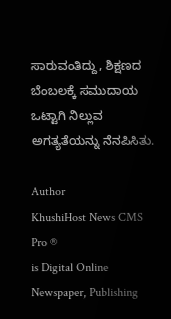ಸಾರುವಂತಿದ್ದು, ಶಿಕ್ಷಣದ ಬೆಂಬಲಕ್ಕೆ ಸಮುದಾಯ ಒಟ್ಟಾಗಿ ನಿಲ್ಲುವ ಅಗತ್ಯತೆಯನ್ನು ನೆನಪಿಸಿತು.

Author
KhushiHost News CMS Pro ®
is Digital Online Newspaper, Publishing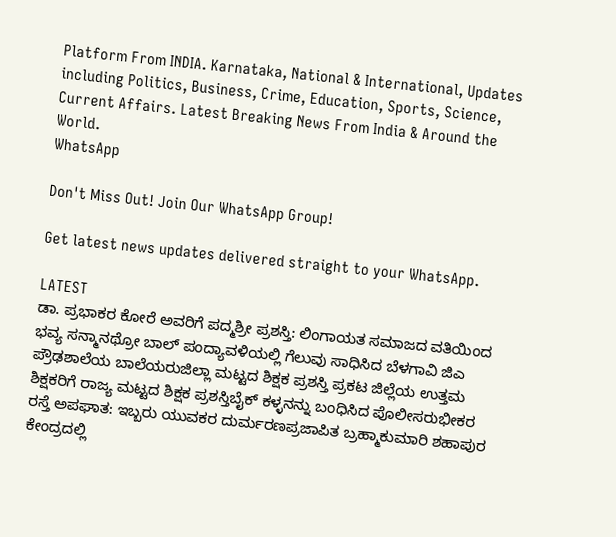Platform From INDIA. Karnataka, National & International, Updates including Politics, Business, Crime, Education, Sports, Science, Current Affairs. Latest Breaking News From India & Around the World.
WhatsApp

Don't Miss Out! Join Our WhatsApp Group!

Get latest news updates delivered straight to your WhatsApp.

LATEST
ಡಾ. ಪ್ರಭಾಕರ ಕೋರೆ ಅವರಿಗೆ ಪದ್ಮಶ್ರೀ ಪ್ರಶಸ್ತಿ: ಲಿಂಗಾಯತ ಸಮಾಜದ ವತಿಯಿಂದ ಭವ್ಯ ಸನ್ಮಾನಥ್ರೋ ಬಾಲ್ ಪಂದ್ಯಾವಳಿಯಲ್ಲಿ ಗೆಲುವು ಸಾಧಿಸಿದ ಬೆಳಗಾವಿ ಜಿಎ ಪ್ರೌಢಶಾಲೆಯ ಬಾಲೆಯರುಜಿಲ್ಲಾ ಮಟ್ಟದ ಶಿಕ್ಷಕ ಪ್ರಶಸ್ತಿ ಪ್ರಕಟ ಜಿಲ್ಲೆಯ ಉತ್ತಮ ಶಿಕ್ಷಕರಿಗೆ ರಾಜ್ಯ ಮಟ್ಟದ ಶಿಕ್ಷಕ ಪ್ರಶಸ್ತಿಬೈಕ್ ಕಳ್ಳನನ್ನು ಬಂಧಿಸಿದ ಪೊಲೀಸರುಭೀಕರ ರಸ್ತೆ ಅಪಘಾತ: ಇಬ್ಬರು ಯುವಕರ ದುರ್ಮರಣಪ್ರಜಾಪಿತ ಬ್ರಹ್ಮಾಕುಮಾರಿ ಶಹಾಪುರ ಕೇಂದ್ರದಲ್ಲಿ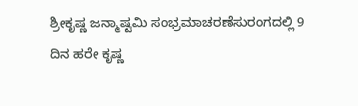ಶ್ರೀಕೃಷ್ಣ ಜನ್ಮಾಷ್ಟಮಿ ಸಂಭ್ರಮಾಚರಣೆಸುರಂಗದಲ್ಲಿ 9 ದಿನ ಹರೇ ಕೃಷ್ಣ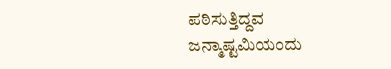ಪಠಿಸುತ್ತಿದ್ದವ ಜನ್ಮಾಷ್ಟಮಿಯಂದು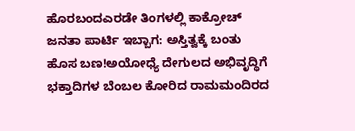ಹೊರಬಂದಎರಡೇ ತಿಂಗಳಲ್ಲಿ ಕಾಕ್ರೋಚ್ ಜನತಾ ಪಾರ್ಟಿ ಇಬ್ಬಾಗ: ಅಸ್ತಿತ್ವಕ್ಕೆ ಬಂತು ಹೊಸ ಬಣ!ಅಯೋಧ್ಯೆ ದೇಗುಲದ ಅಭಿವೃದ್ಧಿಗೆ ಭಕ್ತಾದಿಗಳ ಬೆಂಬಲ ಕೋರಿದ ರಾಮಮಂದಿರದ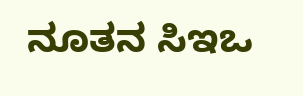ನೂತನ ಸಿಇಒ